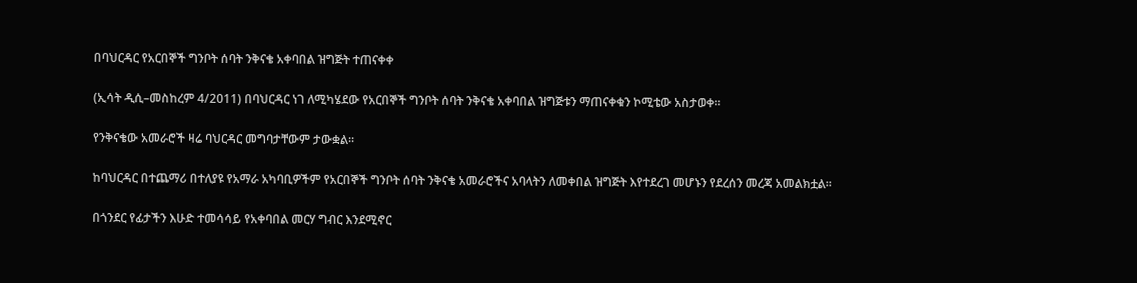በባህርዳር የአርበኞች ግንቦት ሰባት ንቅናቄ አቀባበል ዝግጅት ተጠናቀቀ

(ኢሳት ዲሲ–መስከረም 4/2011) በባህርዳር ነገ ለሚካሄደው የአርበኞች ግንቦት ሰባት ንቅናቄ አቀባበል ዝግጅቱን ማጠናቀቁን ኮሚቴው አስታወቀ።

የንቅናቄው አመራሮች ዛሬ ባህርዳር መግባታቸውም ታውቋል።

ከባህርዳር በተጨማሪ በተለያዩ የአማራ አካባቢዎችም የአርበኞች ግንቦት ሰባት ንቅናቄ አመራሮችና አባላትን ለመቀበል ዝግጅት እየተደረገ መሆኑን የደረሰን መረጃ አመልክቷል።

በጎንደር የፊታችን እሁድ ተመሳሳይ የአቀባበል መርሃ ግብር እንደሚኖር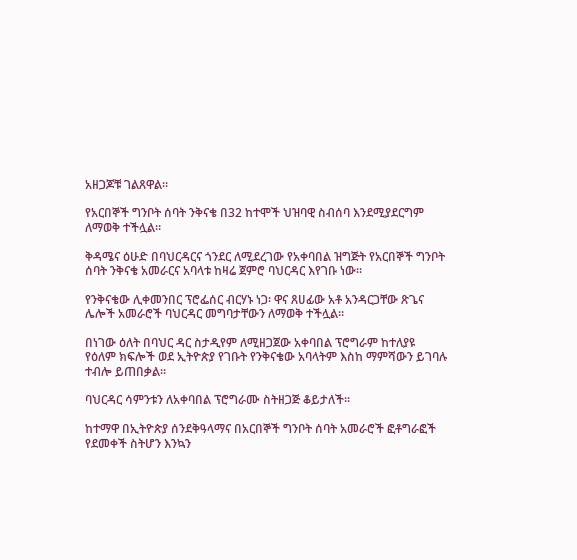አዘጋጆቹ ገልጸዋል።

የአርበኞች ግንቦት ሰባት ንቅናቄ በ32 ከተሞች ህዝባዊ ስብሰባ እንደሚያደርግም ለማወቅ ተችሏል።

ቅዳሜና ዕሁድ በባህርዳርና ጎንደር ለሚደረገው የአቀባበል ዝግጅት የአርበኞች ግንቦት ሰባት ንቅናቄ አመራርና አባላቱ ከዛሬ ጀምሮ ባህርዳር እየገቡ ነው።

የንቅናቄው ሊቀመንበር ፕሮፌሰር ብርሃኑ ነጋ፡ ዋና ጸሀፊው አቶ አንዳርጋቸው ጽጌና ሌሎች አመራሮች ባህርዳር መግባታቸውን ለማወቅ ተችሏል።

በነገው ዕለት በባህር ዳር ስታዲየም ለሚዘጋጀው አቀባበል ፕሮግራም ከተለያዩ የዕለም ክፍሎች ወደ ኢትዮጵያ የገቡት የንቅናቄው አባላትም እስከ ማምሻውን ይገባሉ ተብሎ ይጠበቃል።

ባህርዳር ሳምንቱን ለአቀባበል ፕሮግራሙ ስትዘጋጅ ቆይታለች።

ከተማዋ በኢትዮጵያ ሰንደቅዓላማና በአርበኞች ግንቦት ሰባት አመራሮች ፎቶግራፎች የደመቀች ስትሆን እንኳን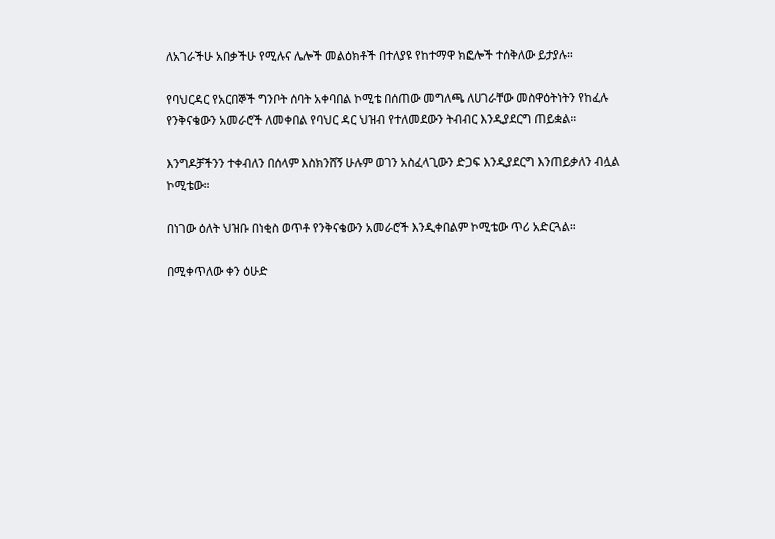ለአገራችሁ አበቃችሁ የሚሉና ሌሎች መልዕክቶች በተለያዩ የከተማዋ ክፎሎች ተሰቅለው ይታያሉ።

የባህርዳር የአርበኞች ግንቦት ሰባት አቀባበል ኮሚቴ በሰጠው መግለጫ ለሀገራቸው መስዋዕትነትን የከፈሉ የንቅናቄውን አመራሮች ለመቀበል የባህር ዳር ህዝብ የተለመደውን ትብብር እንዲያደርግ ጠይቋል።

እንግዶቻችንን ተቀብለን በሰላም እስክንሸኝ ሁሉም ወገን አስፈላጊውን ድጋፍ እንዲያደርግ እንጠይቃለን ብሏል ኮሚቴው።

በነገው ዕለት ህዝቡ በነቂስ ወጥቶ የንቅናቄውን አመራሮች እንዲቀበልም ኮሚቴው ጥሪ አድርጓል።

በሚቀጥለው ቀን ዕሁድ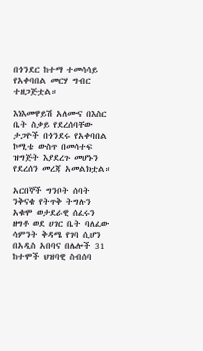በጎንደር ከተማ ተመሳሳይ የአቀባበል መርሃ ግብር ተዘጋጅቷል።

እነእመዋይሽ አለሙና በእስር ቤት ስቃይ የደረሰባቸው ታጋዮች በጎንደሩ የአቀባበል ኮሚቴ ውስጥ በመሳተፍ ዝግጅት እያደረጉ መሆኑን የደረሰን መረጃ አመልክቷል።

አርበኞች ግንቦት ሰባት ንቅናቄ የትጥቅ ትግሉን አቁሞ ወታደራዊ ሰፈሩን ዘግቶ ወደ ሀገር ቤት ባለፈው ሳምንት ቅዳሜ የገባ ሲሆን በአዲስ አበባና በሌሎች 31 ከተሞች ህዝባዊ ስብሰባ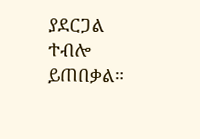ያደርጋል ተብሎ ይጠበቃል።